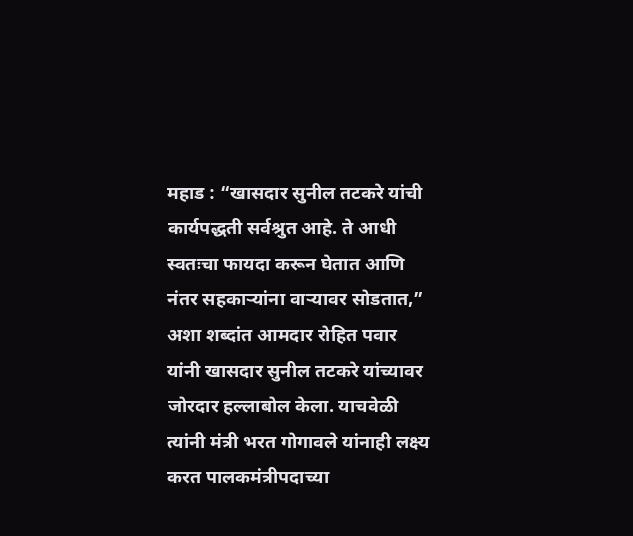महाड : “खासदार सुनील तटकरे यांची कार्यपद्धती सर्वश्रुत आहे. ते आधी स्वतःचा फायदा करून घेतात आणि नंतर सहकाऱ्यांना वाऱ्यावर सोडतात,” अशा शब्दांत आमदार रोहित पवार यांनी खासदार सुनील तटकरे यांच्यावर जोरदार हल्लाबोल केला. याचवेळी त्यांनी मंत्री भरत गोगावले यांनाही लक्ष्य करत पालकमंत्रीपदाच्या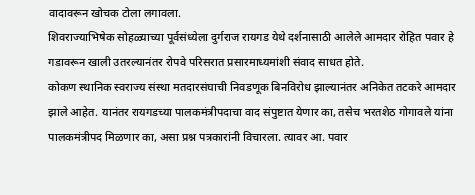वादावरून खोचक टोला लगावला.
शिवराज्याभिषेक सोहळ्याच्या पूर्वसंध्येला दुर्गराज रायगड येथे दर्शनासाठी आलेले आमदार रोहित पवार हे गडावरून खाली उतरल्यानंतर रोपवे परिसरात प्रसारमाध्यमांशी संवाद साधत होते.
कोकण स्थानिक स्वराज्य संस्था मतदारसंघाची निवडणूक बिनविरोध झाल्यानंतर अनिकेत तटकरे आमदार झाले आहेत. यानंतर रायगडच्या पालकमंत्रीपदाचा वाद संपुष्टात येणार का, तसेच भरतशेठ गोगावले यांना पालकमंत्रीपद मिळणार का, असा प्रश्न पत्रकारांनी विचारला. त्यावर आ. पवार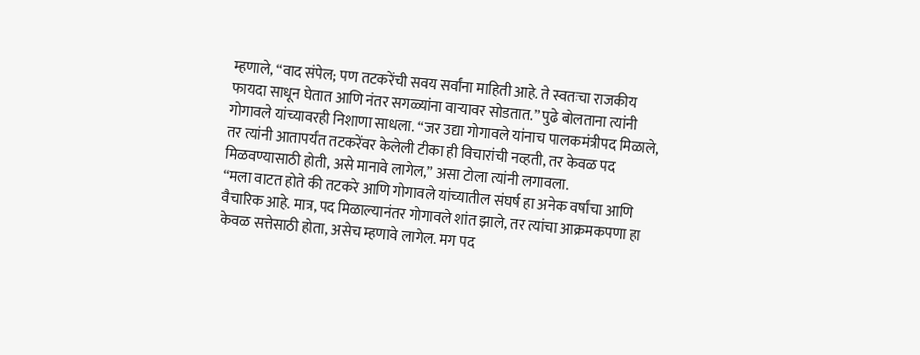म्हणाले, “वाद संपेल; पण तटकरेंची सवय सर्वांना माहिती आहे. ते स्वतःचा राजकीय फायदा साधून घेतात आणि नंतर सगळ्यांना वाऱ्यावर सोडतात.” पुढे बोलताना त्यांनी गोगावले यांच्यावरही निशाणा साधला. “जर उद्या गोगावले यांनाच पालकमंत्रीपद मिळाले, तर त्यांनी आतापर्यंत तटकरेंवर केलेली टीका ही विचारांची नव्हती, तर केवळ पद मिळवण्यासाठी होती, असे मानावे लागेल,” असा टोला त्यांनी लगावला.
“मला वाटत होते की तटकरे आणि गोगावले यांच्यातील संघर्ष हा अनेक वर्षांचा आणि वैचारिक आहे. मात्र, पद मिळाल्यानंतर गोगावले शांत झाले, तर त्यांचा आक्रमकपणा हा केवळ सत्तेसाठी होता, असेच म्हणावे लागेल. मग पद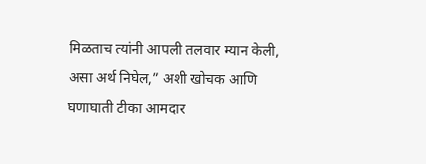मिळताच त्यांनी आपली तलवार म्यान केली, असा अर्थ निघेल,” अशी खोचक आणि घणाघाती टीका आमदार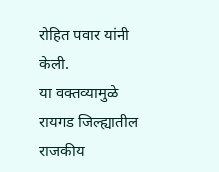रोहित पवार यांनी केली.
या वक्तव्यामुळे रायगड जिल्ह्यातील राजकीय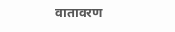वातावरण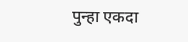पुन्हा एकदा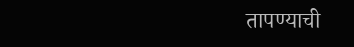तापण्याची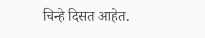चिन्हे दिसत आहेत.